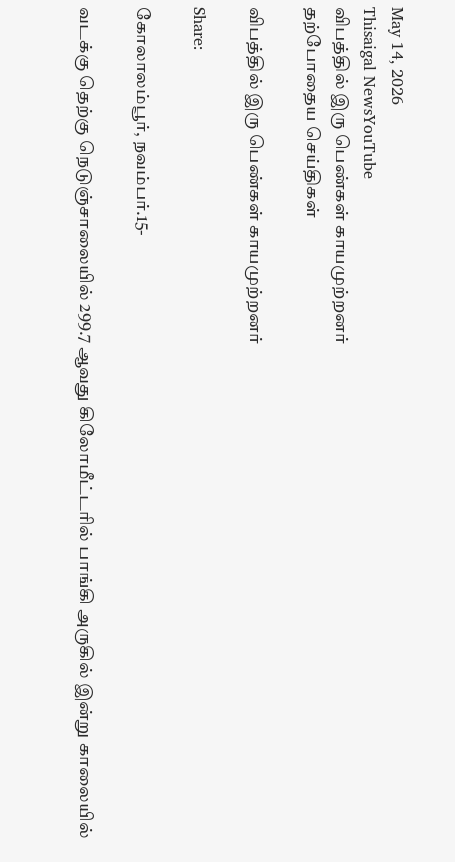May 14, 2026
Thisaigal NewsYouTube
விபத்தில் இரு பெண்கள் காயமுற்றனர்
தற்போதைய செய்திகள்

விபத்தில் இரு பெண்கள் காயமுற்றனர்

Share:

கோலாலம்பூர், நவம்பர்.15-

வடக்கு தெற்கு நெடுஞ்சாலையில் 299.7 ஆவது கிலோமீட்டரில் பாங்கி அருகில் இன்று காலையில்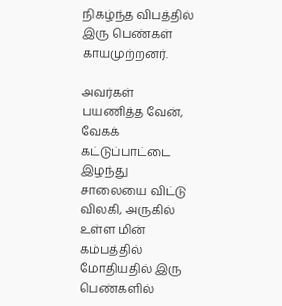நிகழ்ந்த விபத்தில் இரு பெண்கள் காயமுற்றனர்.

அவர்கள் பயணித்த வேன், வேகக் கட்டுப்பாட்டை இழந்து சாலையை விட்டு விலகி, அருகில் உள்ள மின் கம்பத்தில் மோதியதில் இரு பெண்களில்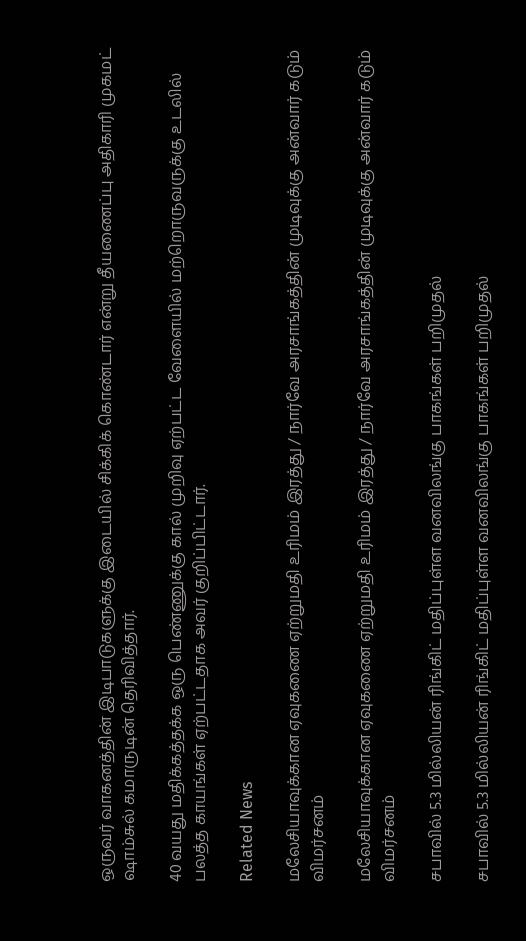ஒருவர் வாகனத்தின் இடிபாடுகளுக்கு இடையில் சிக்கிக் கொண்டார் என்று தீயணைப்பு அதிகாரி முகமட் ஷாம்சுல் கமாருடின் தெரிவித்தார்.

40 வயது மதிக்கத்தக்க ஒரு பெண்ணுக்கு கால் முறிவு ஏற்பட்ட வேளையில் மற்றொருவருக்கு உடலில் பலத்த காயங்கள் ஏற்பட்டதாக அவர் குறிப்பிட்டார்.

Related News

மலேசியாவுக்கான ஏவுகணை ஏற்றுமதி உரிமம் இரத்து / நார்வே அரசாங்கத்தின் முடிவுக்கு அன்வார் கடும் விமர்சனம்

மலேசியாவுக்கான ஏவுகணை ஏற்றுமதி உரிமம் இரத்து / நார்வே அரசாங்கத்தின் முடிவுக்கு அன்வார் கடும் விமர்சனம்

சபாவில் 5.3 மில்லியன் ரிங்கிட் மதிப்புள்ள வனவிலங்கு பாகங்கள் பறிமுதல்

சபாவில் 5.3 மில்லியன் ரிங்கிட் மதிப்புள்ள வனவிலங்கு பாகங்கள் பறிமுதல்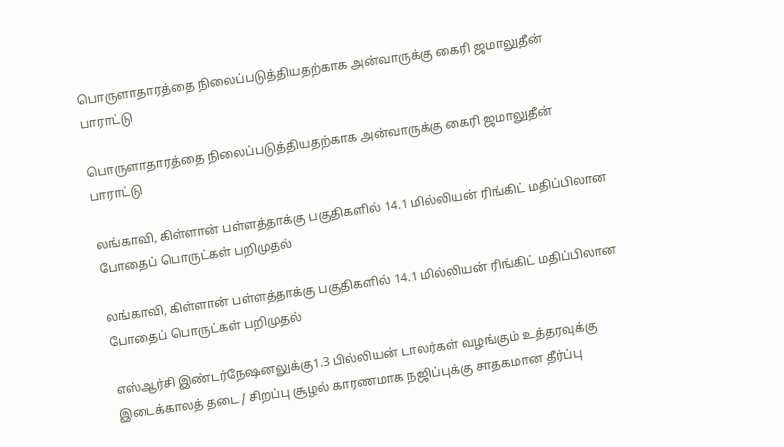பொருளாதாரத்தை நிலைப்படுத்தியதற்காக அன்வாருக்கு கைரி ஜமாலுதீன் பாராட்டு

பொருளாதாரத்தை நிலைப்படுத்தியதற்காக அன்வாருக்கு கைரி ஜமாலுதீன் பாராட்டு

லங்காவி, கிள்ளான் பள்ளத்தாக்கு பகுதிகளில் 14.1 மில்லியன் ரிங்கிட் மதிப்பிலான போதைப் பொருட்கள் பறிமுதல்

லங்காவி, கிள்ளான் பள்ளத்தாக்கு பகுதிகளில் 14.1 மில்லியன் ரிங்கிட் மதிப்பிலான போதைப் பொருட்கள் பறிமுதல்

எஸ்ஆர்சி இண்டர்நேஷனலுக்கு1.3 பில்லியன் டாலர்கள் வழங்கும் உத்தரவுக்கு இடைக்காலத் தடை / சிறப்பு சூழல் காரணமாக நஜிப்புக்கு சாதகமான தீர்ப்பு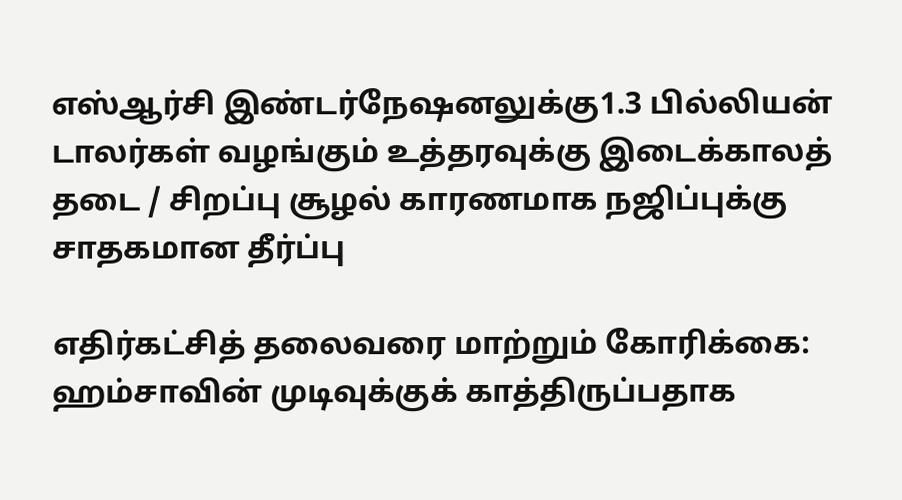எஸ்ஆர்சி இண்டர்நேஷனலுக்கு1.3 பில்லியன் டாலர்கள் வழங்கும் உத்தரவுக்கு இடைக்காலத் தடை / சிறப்பு சூழல் காரணமாக நஜிப்புக்கு சாதகமான தீர்ப்பு

எதிர்கட்சித் தலைவரை மாற்றும் கோரிக்கை: ஹம்சாவின் முடிவுக்குக் காத்திருப்பதாக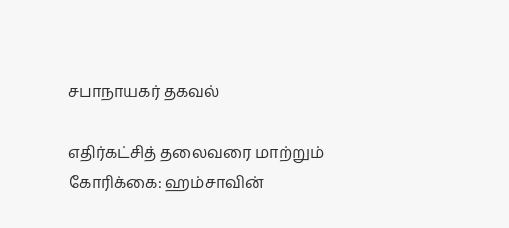சபாநாயகர் தகவல்

எதிர்கட்சித் தலைவரை மாற்றும் கோரிக்கை: ஹம்சாவின்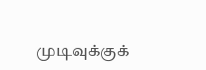முடிவுக்குக்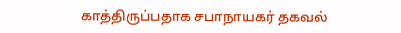காத்திருப்பதாக சபாநாயகர் தகவல்